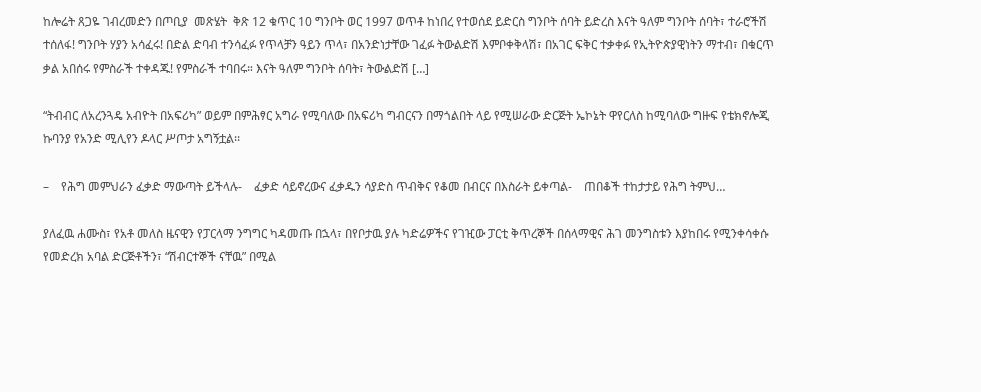ከሎሬት ጸጋዬ ገብረመድን በጦቢያ  መጽሄት  ቅጽ 12 ቁጥር 10 ግንቦት ወር 1997 ወጥቶ ከነበረ የተወሰደ ይድርስ ግንቦት ሰባት ይድረስ እናት ዓለም ግንቦት ሰባት፣ ተራሮችሽ ተሰለፋ! ግንቦት ሃያን አሳፈሩ! በድል ድባብ ተንሳፈፉ የጥላቻን ዓይን ጥላ፣ በአንድነታቸው ገፈፉ ትውልድሽ እምቦቀቅላሽ፣ በአገር ፍቅር ተቃቀፉ የኢትዮጵያዊነትን ማተብ፣ በቁርጥ ቃል አበሰሩ የምስራች ተቀዳጁ! የምስራች ተባበሩ። እናት ዓለም ግንቦት ሰባት፣ ትውልድሽ […]

“ትብብር ለአረንጓዴ አብዮት በአፍሪካ” ወይም በምሕፃር አግራ የሚባለው በአፍሪካ ግብርናን በማጎልበት ላይ የሚሠራው ድርጅት ኤኮኔት ዋየርለስ ከሚባለው ግዙፍ የቴክኖሎጂ ኩባንያ የአንድ ሚሊየን ዶላር ሥጦታ አግኝቷል፡፡

–    የሕግ መምህራን ፈቃድ ማውጣት ይችላሉ-    ፈቃድ ሳይኖረውና ፈቃዱን ሳያድስ ጥብቅና የቆመ በብርና በእስራት ይቀጣል-    ጠበቆች ተከታታይ የሕግ ትምህ…

ያለፈዉ ሐሙስ፣ የአቶ መለስ ዜናዊን የፓርላማ ንግግር ካዳመጡ በኋላ፣ በየቦታዉ ያሉ ካድሬዎችና የገዢው ፓርቲ ቅጥረኞች በሰላማዊና ሕገ መንግስቱን እያከበሩ የሚንቀሳቀሱ የመድረክ አባል ድርጅቶችን፣ “ሽብርተኞች ናቸዉ” በሚል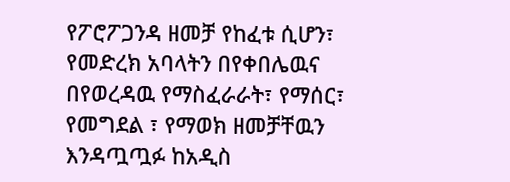የፖሮፖጋንዳ ዘመቻ የከፈቱ ሲሆን፣ የመድረክ አባላትን በየቀበሌዉና በየወረዳዉ የማስፈራራት፣ የማሰር፣ የመግደል ፣ የማወክ ዘመቻቸዉን እንዳጧጧፉ ከአዲስ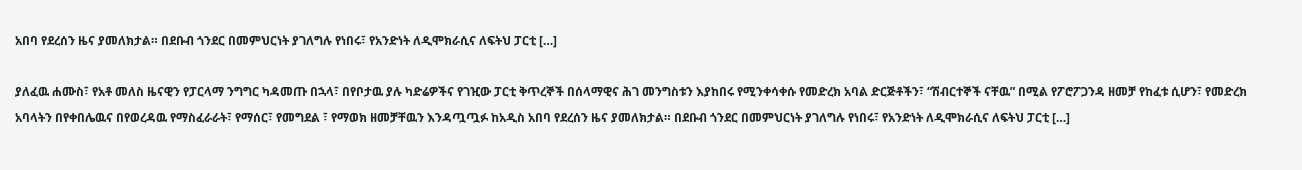አበባ የደረሰን ዜና ያመለክታል። በደቡብ ጎንደር በመምህርነት ያገለግሉ የነበሩ፣ የአንድነት ለዲሞክራሲና ለፍትህ ፓርቲ […]

ያለፈዉ ሐሙስ፣ የአቶ መለስ ዜናዊን የፓርላማ ንግግር ካዳመጡ በኋላ፣ በየቦታዉ ያሉ ካድሬዎችና የገዢው ፓርቲ ቅጥረኞች በሰላማዊና ሕገ መንግስቱን እያከበሩ የሚንቀሳቀሱ የመድረክ አባል ድርጅቶችን፣ “ሽብርተኞች ናቸዉ” በሚል የፖሮፖጋንዳ ዘመቻ የከፈቱ ሲሆን፣ የመድረክ አባላትን በየቀበሌዉና በየወረዳዉ የማስፈራራት፣ የማሰር፣ የመግደል ፣ የማወክ ዘመቻቸዉን እንዳጧጧፉ ከአዲስ አበባ የደረሰን ዜና ያመለክታል። በደቡብ ጎንደር በመምህርነት ያገለግሉ የነበሩ፣ የአንድነት ለዲሞክራሲና ለፍትህ ፓርቲ […]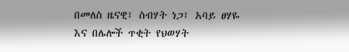በመለስ ዜናዊ፤ ስብሃት ነጋ፤ አባይ ፀሃዬ እና በሌሎች ጥቂት የህወሃት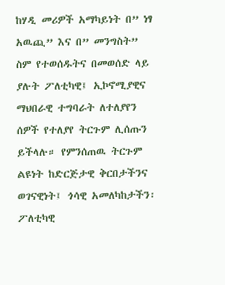ከሃዲ መሪዎች አማካይነት በ” ነፃ አዉጪ” እና በ” መንግስት” ስም የተወሰዱትና በመወሰድ ላይ ያሉት ፖለቲካዊ፤ ኢኮኖሚያዊና ማህበራዊ ተግባራት ለተለያየን ሰዎች የተለያየ ትርጉም ሊሰጡን ይችላሉ። የምንሰጠዉ ትርጉም ልዩነት ከድርጅታዊ ቅርበታችንና ወገናዊነት፤ ጎሳዊ አመለካከታችን፡ ፖለቲካዊ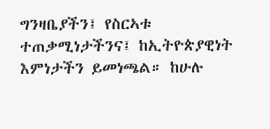ግንዛቤያችን፤ የስርኣቱ ተጠቃሚነታችንና፤ ከኢትዮጵያዊነት እምነታችን ይመነጫል። ከሁሉ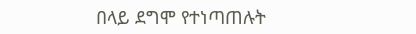በላይ ደግሞ የተነጣጠሉት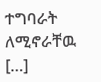ተግባራት ለሚኖራቸዉ […]